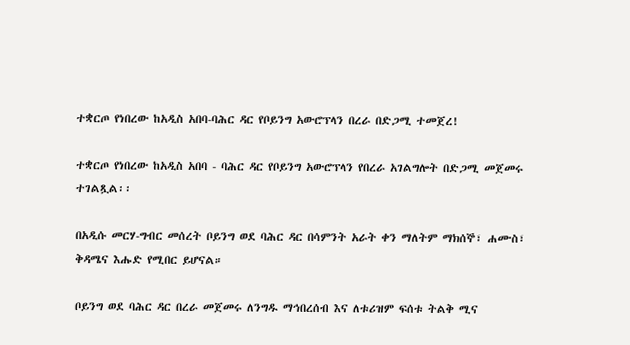ተቋርጦ የነበረው ከአዲስ አበባ-ባሕር ዳር የቦይንግ አውሮፕላን በረራ በድጋሚ ተመጀረ!

ተቋርጦ የነበረው ከአዲስ አበባ - ባሕር ዳር የቦይንግ አውሮፕላን የበረራ አገልግሎት በድጋሚ መጀመሩ ተገልጿል፡፡

በአዲሱ መርሃ-ግብር መሰረት ቦይንግ ወደ ባሕር ዳር በሳምንት አራት ቀን ማለትም ማክሰኞ፣ ሐሙስ፣ ቅዳሜና እሑድ የሚበር ይሆናል።

ቦይንግ ወደ ባሕር ዳር በረራ መጀመሩ ለንግዱ ማኅበረሰብ እና ለቱሪዝም ፍሰቱ ትልቅ ሚና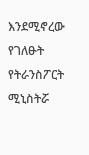እንደሚኖረው የገለፁት የትራንስፖርት ሚኒስትሯ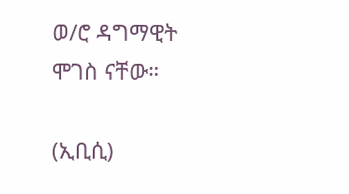ወ/ሮ ዳግማዊት ሞገስ ናቸው።

(ኢቢሲ)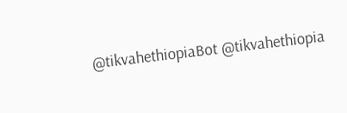@tikvahethiopiaBot @tikvahethiopia